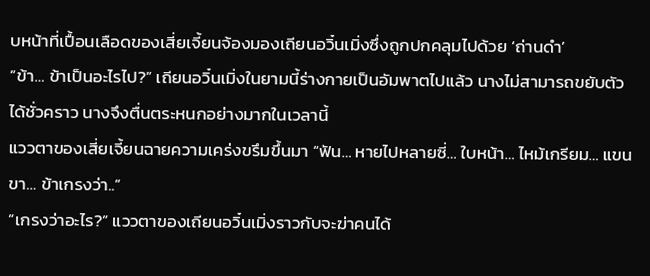บหน้าที่เปื้อนเลือดของเสี่ยเจี้ยนจ้องมองเถียนอวิ๋นเมิ่งซึ่งถูกปกคลุมไปด้วย ‘ถ่านดำ’
”ข้า… ข้าเป็นอะไรไป?” เถียนอวิ๋นเมิ่งในยามนี้ร่างกายเป็นอัมพาตไปแล้ว นางไม่สามารถขยับตัวได้ชั่วคราว นางจึงตื่นตระหนกอย่างมากในเวลานี้
แววตาของเสี่ยเจี้ยนฉายความเคร่งขรึมขึ้นมา “ฟัน… หายไปหลายซี่… ใบหน้า… ไหม้เกรียม… แขนขา… ข้าเกรงว่า..”
”เกรงว่าอะไร?” แววตาของเถียนอวิ๋นเมิ่งราวกับจะฆ่าคนได้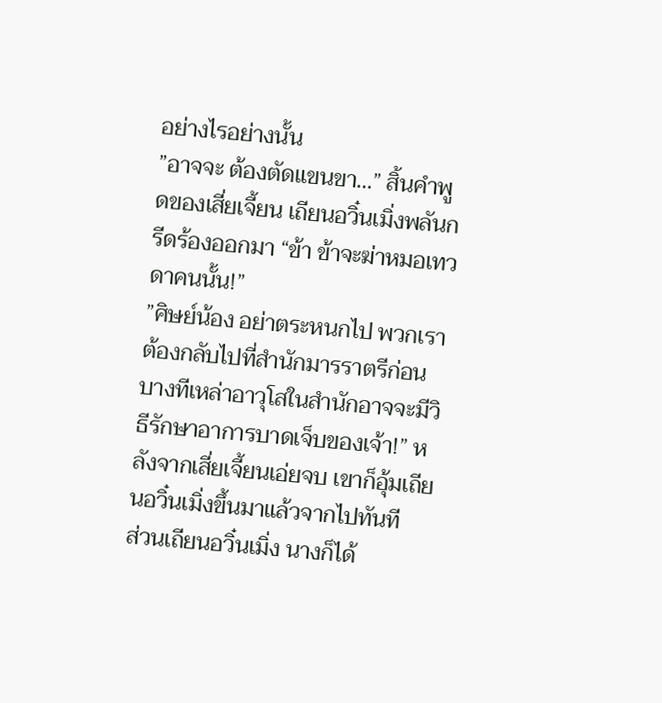อย่างไรอย่างนั้น
”อาจจะ ต้องตัดแขนขา…” สิ้นคำพูดของเสี่ยเจี้ยน เถียนอวิ๋นเมิ่งพลันกรีดร้องออกมา “ข้า ข้าจะฆ่าหมอเทวดาคนนั้น!”
”ศิษย์น้อง อย่าตระหนกไป พวกเราต้องกลับไปที่สำนักมารราตรีก่อน บางทีเหล่าอาวุโสในสำนักอาจจะมีวิธีรักษาอาการบาดเจ็บของเจ้า!” หลังจากเสี่ยเจี้ยนเอ่ยจบ เขาก็อุ้มเถียนอวิ๋นเมิ่งขึ้นมาแล้วจากไปทันที
ส่วนเถียนอวิ๋นเมิ่ง นางก็ได้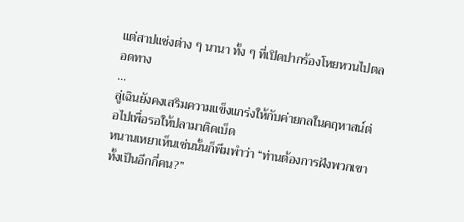แต่สาปแช่งต่าง ๆ นานา ทั้ง ๆ ที่เปิดปากร้องโหยหวนไปตลอดทาง
…
ลู่เฉินยังคงเสริมความแข็งแกร่งให้กับค่ายกลในคฤหาสน์ต่อไปเพื่อรอให้ปลามาติดเบ็ด
หนานเหยาเห็นเช่นนั้นก็พึมพำว่า “ท่านต้องการฝังพวกเขาทั้งเป็นอีกกี่คน?”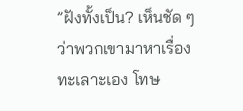”ฝังทั้งเป็น? เห็นชัด ๆ ว่าพวกเขามาหาเรื่องทะเลาะเอง โทษ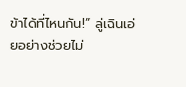ข้าได้ที่ไหนกัน!” ลู่เฉินเอ่ยอย่างช่วยไม่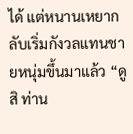ได้ แต่หนานเหยากลับเริ่มกังวลแทนชายหนุ่มขึ้นมาแล้ว “ดูสิ ท่าน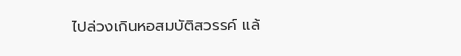ไปล่วงเกินหอสมบัติสวรรค์ แล้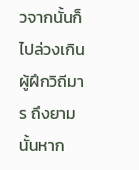วจากนั้นก็ไปล่วงเกินผู้ฝึกวิถีมาร ถึงยามนั้นหาก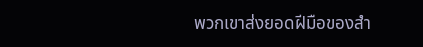พวกเขาส่งยอดฝีมือของสำ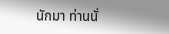นักมา ท่านนั่